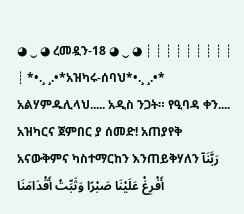◕ ‿ ◕ ረመዷን-18 ◕ ‿ ◕ ┊ ┊ ┊ ┊ ┊ ┊ ┊ ┊ ┊ ┊ *•.¸ ¸.•*አዝካሩ-ሰባህ*•.¸ ¸.•* አልሃምዱሊላህ..... አዲስ ንጋት። የዒባዳ ቀን.... አዝካርና ጀምበር ያ ሰመድ! አጠያየቅ አናውቅምና ካስተማርከን እንጠይቅሃለን رَبَّنَآ أَفْرِغْ عَلَيْنَا صَبْرًا وَثَبِّتْ أَقْدَامَنَا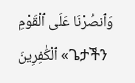وَٱنصُرْنَا عَلَى ٱلْقَوْمِ ٱلْكَٰفِرِينَ «ጌታችን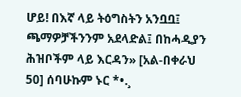ሆይ! በእኛ ላይ ትዕግስትን አንቧቧ፤ ጫማዎቻችንንም አደላድል፤ በከሓዲያን ሕዝቦችም ላይ እርዳን» [አል-በቀራህ 50] ሰባሁኩም ኑር *•.¸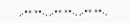¸.•* *•.¸ ¸.•* *•.¸ ¸.•* *•.¸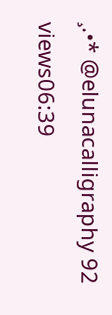¸.•* @elunacalligraphy 92 views06:39